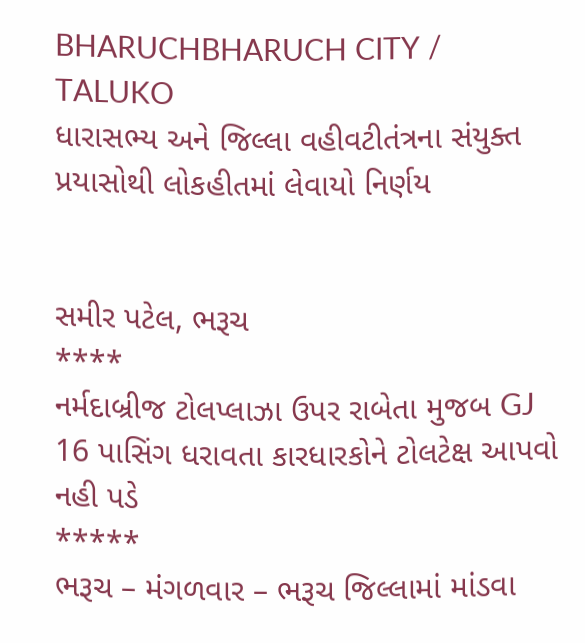BHARUCHBHARUCH CITY / TALUKO
ધારાસભ્ય અને જિલ્લા વહીવટીતંત્રના સંયુક્ત પ્રયાસોથી લોકહીતમાં લેવાયો નિર્ણય


સમીર પટેલ, ભરૂચ
****
નર્મદાબ્રીજ ટોલપ્લાઝા ઉપર રાબેતા મુજબ GJ 16 પાસિંગ ધરાવતા કારધારકોને ટોલટેક્ષ આપવો નહી પડે
*****
ભરૂચ – મંગળવાર – ભરૂચ જિલ્લામાં માંડવા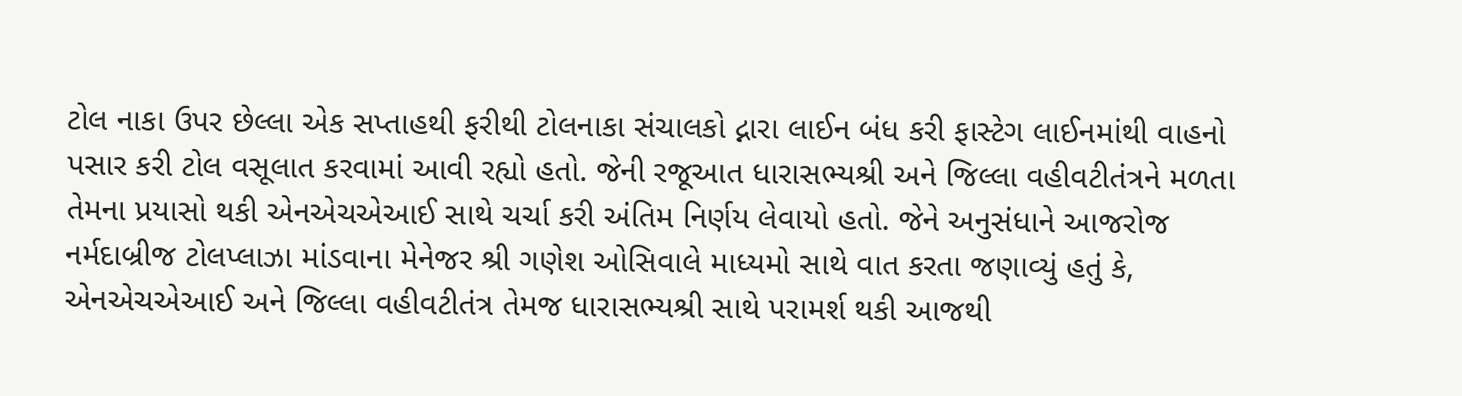ટોલ નાકા ઉપર છેલ્લા એક સપ્તાહથી ફરીથી ટોલનાકા સંચાલકો દ્નારા લાઈન બંધ કરી ફાસ્ટેગ લાઈનમાંથી વાહનો પસાર કરી ટોલ વસૂલાત કરવામાં આવી રહ્યો હતો. જેની રજૂઆત ધારાસભ્યશ્રી અને જિલ્લા વહીવટીતંત્રને મળતા તેમના પ્રયાસો થકી એનએચએઆઈ સાથે ચર્ચા કરી અંતિમ નિર્ણય લેવાયો હતો. જેને અનુસંધાને આજરોજ નર્મદાબ્રીજ ટોલપ્લાઝા માંડવાના મેનેજર શ્રી ગણેશ ઓસિવાલે માધ્યમો સાથે વાત કરતા જણાવ્યું હતું કે, એનએચએઆઈ અને જિલ્લા વહીવટીતંત્ર તેમજ ધારાસભ્યશ્રી સાથે પરામર્શ થકી આજથી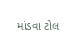માંડવા ટોલ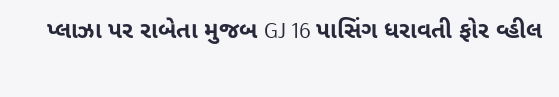પ્લાઝા પર રાબેતા મુજબ GJ 16 પાસિંગ ધરાવતી ફોર વ્હીલ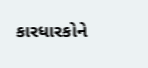કારધારકોને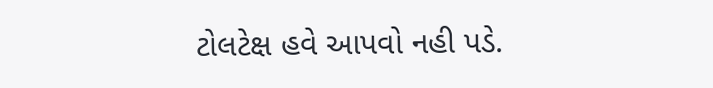ટોલટેક્ષ હવે આપવો નહી પડે.